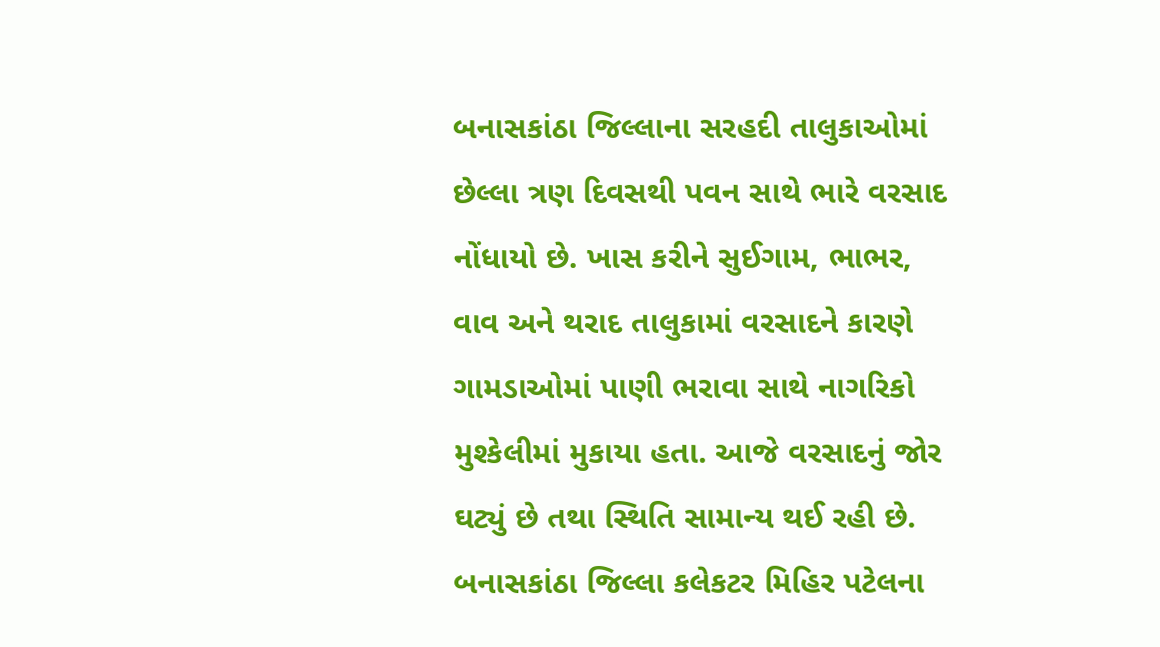બનાસકાંઠા જિલ્લાના સરહદી તાલુકાઓમાં છેલ્લા ત્રણ દિવસથી પવન સાથે ભારે વરસાદ નોંધાયો છે. ખાસ કરીને સુઈગામ, ભાભર, વાવ અને થરાદ તાલુકામાં વરસાદને કારણે ગામડાઓમાં પાણી ભરાવા સાથે નાગરિકો મુશ્કેલીમાં મુકાયા હતા. આજે વરસાદનું જોર ઘટ્યું છે તથા સ્થિતિ સામાન્ય થઈ રહી છે.
બનાસકાંઠા જિલ્લા કલેકટર મિહિર પટેલના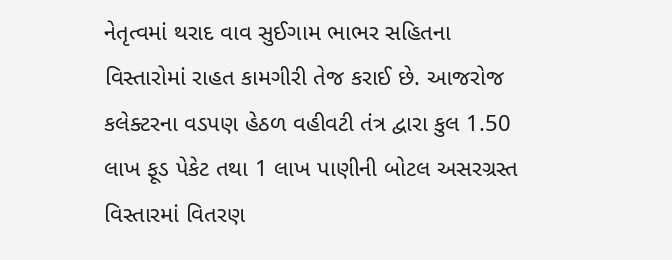નેતૃત્વમાં થરાદ વાવ સુઈગામ ભાભર સહિતના વિસ્તારોમાં રાહત કામગીરી તેજ કરાઈ છે. આજરોજ કલેક્ટરના વડપણ હેઠળ વહીવટી તંત્ર દ્વારા કુલ 1.50 લાખ ફૂડ પેકેટ તથા 1 લાખ પાણીની બોટલ અસરગ્રસ્ત વિસ્તારમાં વિતરણ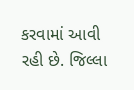કરવામાં આવી રહી છે. જિલ્લા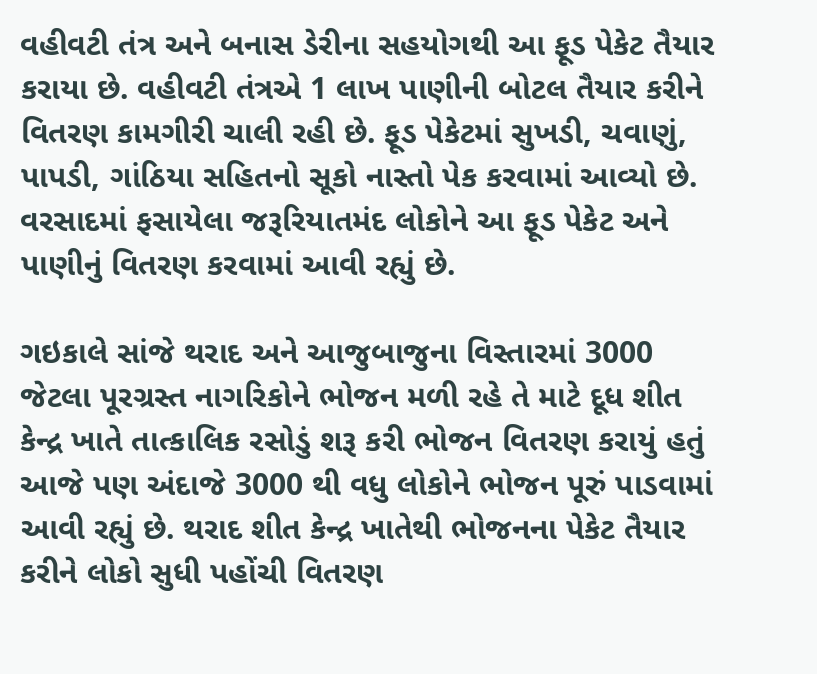વહીવટી તંત્ર અને બનાસ ડેરીના સહયોગથી આ ફૂડ પેકેટ તૈયાર કરાયા છે. વહીવટી તંત્રએ 1 લાખ પાણીની બોટલ તૈયાર કરીને વિતરણ કામગીરી ચાલી રહી છે. ફૂડ પેકેટમાં સુખડી, ચવાણું, પાપડી, ગાંઠિયા સહિતનો સૂકો નાસ્તો પેક કરવામાં આવ્યો છે. વરસાદમાં ફસાયેલા જરૂરિયાતમંદ લોકોને આ ફૂડ પેકેટ અને પાણીનું વિતરણ કરવામાં આવી રહ્યું છે.

ગઇકાલે સાંજે થરાદ અને આજુબાજુના વિસ્તારમાં 3000 જેટલા પૂરગ્રસ્ત નાગરિકોને ભોજન મળી રહે તે માટે દૂધ શીત કેન્દ્ર ખાતે તાત્કાલિક રસોડું શરૂ કરી ભોજન વિતરણ કરાયું હતું આજે પણ અંદાજે 3000 થી વધુ લોકોને ભોજન પૂરું પાડવામાં આવી રહ્યું છે. થરાદ શીત કેન્દ્ર ખાતેથી ભોજનના પેકેટ તૈયાર કરીને લોકો સુધી પહોંચી વિતરણ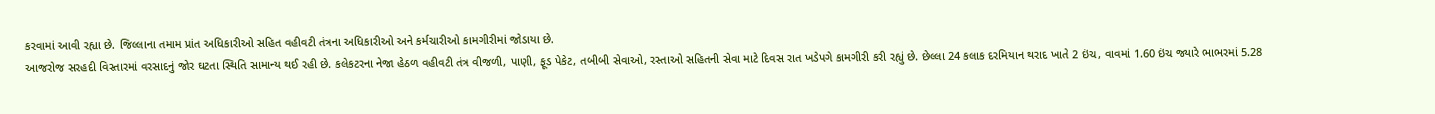કરવામાં આવી રહ્યા છે. જિલ્લાના તમામ પ્રાંત અધિકારીઓ સહિત વહીવટી તંત્રના અધિકારીઓ અને કર્મચારીઓ કામગીરીમાં જોડાયા છે.
આજરોજ સરહદી વિસ્તારમાં વરસાદનું જોર ઘટતા સ્થિતિ સામાન્ય થઈ રહી છે. કલેકટરના નેજા હેઠળ વહીવટી તંત્ર વીજળી, પાણી, ફૂડ પેકેટ, તબીબી સેવાઓ, રસ્તાઓ સહિતની સેવા માટે દિવસ રાત ખડેપગે કામગીરી કરી રહ્યું છે. છેલ્લા 24 કલાક દરમિયાન થરાદ ખાતે 2 ઇંચ, વાવમાં 1.60 ઇંચ જ્યારે ભાભરમાં 5.28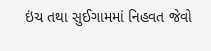ઇંચ તથા સુઈગામમાં નિહવત જેવો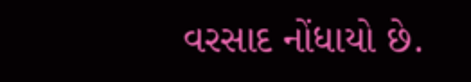વરસાદ નોંધાયો છે.